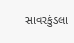સાવરકુંડલા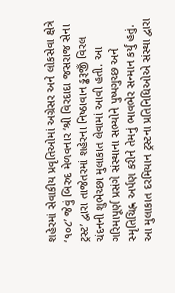શહેરમાં સેવાકીય પ્રવૃતિઓમાં અગ્રેસર અને લોકસેવા ક્ષેત્રે ‘૧૦૮’ જેવું બિરુદ મેળવનાર ‘શ્રી વિરદાદા જસરાજ સેના ટ્રસ્ટ’ દ્વારા તાજેતરમાં શહેરના નિષ્ઠાવાન ડ્ઢરૂજીઁ વિરલ ચંદનની શુભેચ્છા મુલાકાત લેવામાં આવી હતી. આ ગરિમાપૂર્ણ પ્રસંગે સંસ્થાના સભ્યોને પુષ્પગુચ્છ અને સ્મૃતિચિહ્ન અર્પણ કરીને તેમનું ભાવભેર સન્માન કર્યું હતું. આ મુલાકાત દરમિયાન ટ્રસ્ટના પ્રતિનિધિઓએ સંસ્થા દ્વારા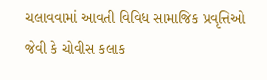ચલાવવામાં આવતી વિવિધ સામાજિક પ્રવૃત્તિઓ જેવી કે ચોવીસ કલાક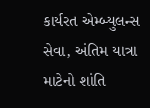કાર્યરત એમ્બ્યુલન્સ સેવા, અંતિમ યાત્રા માટેનો શાંતિ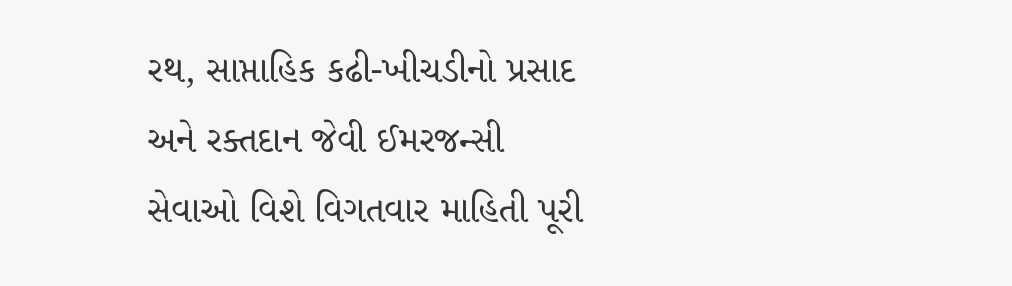રથ, સાપ્તાહિક કઢી-ખીચડીનો પ્રસાદ અને રક્તદાન જેવી ઈમરજન્સી સેવાઓ વિશે વિગતવાર માહિતી પૂરી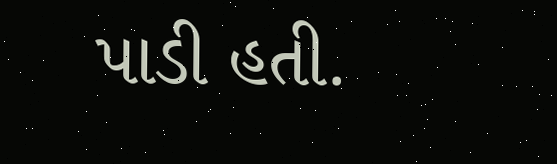પાડી હતી.